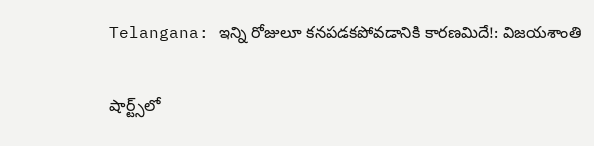Telangana: ఇన్ని రోజులూ కనపడకపోవడానికి కారణమిదే!: విజయశాంతి

షార్ట్స్‌లో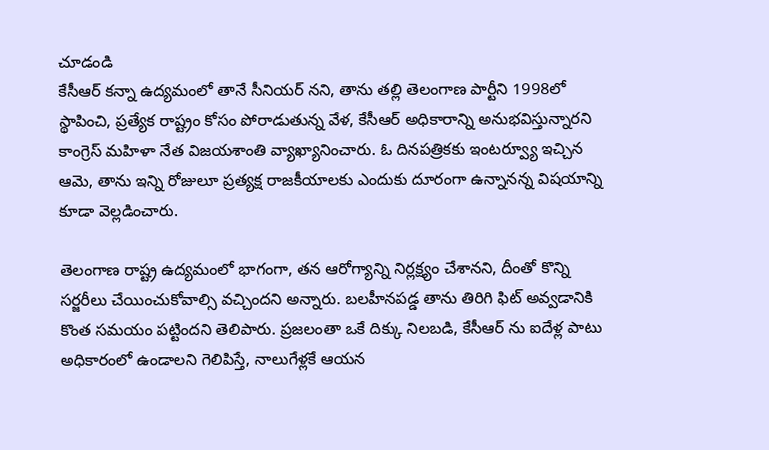చూడండి
కేసీఆర్ కన్నా ఉద్యమంలో తానే సీనియర్ నని, తాను తల్లి తెలంగాణ పార్టీని 1998లో స్థాపించి, ప్రత్యేక రాష్ట్రం కోసం పోరాడుతున్న వేళ, కేసీఆర్ అధికారాన్ని అనుభవిస్తున్నారని కాంగ్రెస్ మహిళా నేత విజయశాంతి వ్యాఖ్యానించారు. ఓ దినపత్రికకు ఇంటర్వ్యూ ఇచ్చిన ఆమె, తాను ఇన్ని రోజులూ ప్రత్యక్ష రాజకీయాలకు ఎందుకు దూరంగా ఉన్నానన్న విషయాన్ని కూడా వెల్లడించారు.

తెలంగాణ రాష్ట్ర ఉద్యమంలో భాగంగా, తన ఆరోగ్యాన్ని నిర్లక్ష్యం చేశానని, దీంతో కొన్ని సర్జరీలు చేయించుకోవాల్సి వచ్చిందని అన్నారు. బలహీనపడ్డ తాను తిరిగి ఫిట్ అవ్వడానికి కొంత సమయం పట్టిందని తెలిపారు. ప్రజలంతా ఒకే దిక్కు నిలబడి, కేసీఆర్ ను ఐదేళ్ల పాటు అధికారంలో ఉండాలని గెలిపిస్తే, నాలుగేళ్లకే ఆయన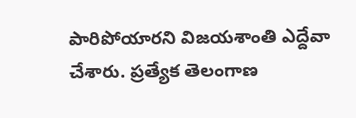పారిపోయారని విజయశాంతి ఎద్దేవా చేశారు. ప్రత్యేక తెలంగాణ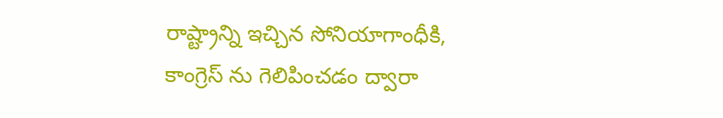రాష్ట్రాన్ని ఇచ్చిన సోనియాగాంధీకి, కాంగ్రెస్ ను గెలిపించడం ద్వారా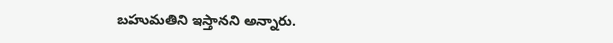బహుమతిని ఇస్తానని అన్నారు.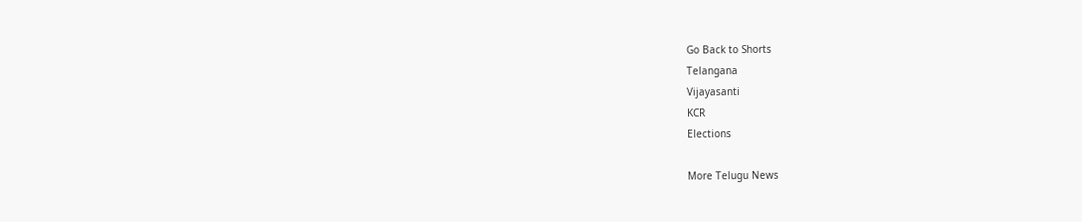Go Back to Shorts
Telangana
Vijayasanti
KCR
Elections

More Telugu News